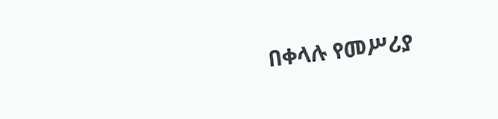በቀላሉ የመሥሪያ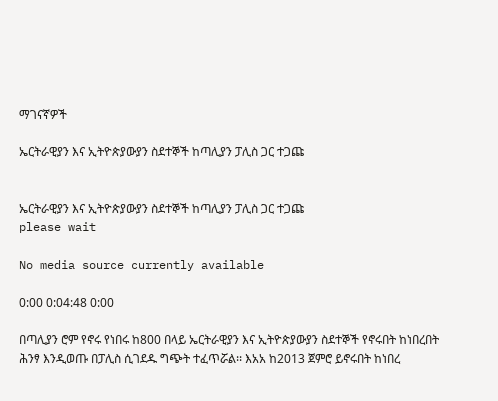ማገናኛዎች

ኤርትራዊያን እና ኢትዮጵያውያን ስደተኞች ከጣሊያን ፓሊስ ጋር ተጋጩ


ኤርትራዊያን እና ኢትዮጵያውያን ስደተኞች ከጣሊያን ፓሊስ ጋር ተጋጩ
please wait

No media source currently available

0:00 0:04:48 0:00

በጣሊያን ሮም የኖሩ የነበሩ ከ800 በላይ ኤርትራዊያን እና ኢትዮጵያውያን ስደተኞች የኖሩበት ከነበረበት ሕንፃ እንዲወጡ በፓሊስ ሲገደዱ ግጭት ተፈጥሯል፡፡ እአአ ከ2013 ጀምሮ ይኖሩበት ከነበረ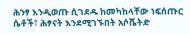ሕንፃ እንዲወጡ ሲገደዱ ከመካከላቸው ነፍሰጡር ሴቶች፣ ሕፃናት እንደሚገኙበት አሶሼትድ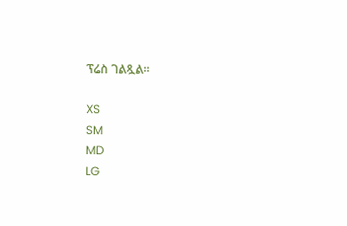ፕሬስ ገልጿል፡፡

XS
SM
MD
LG